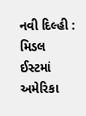નવી દિલ્હી : મિડલ ઈસ્ટમાં અમેરિકા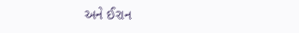અને ઈરાન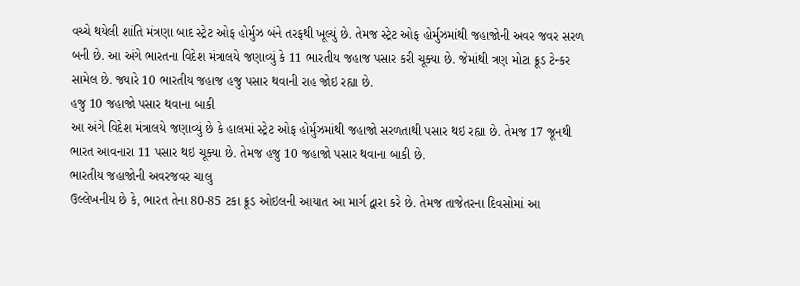વચ્ચે થયેલી શાંતિ મંત્રણા બાદ સ્ટ્રેટ ઓફ હોર્મુઝ બંને તરફથી ખૂલ્યું છે. તેમજ સ્ટ્રેટ ઓફ હોર્મુઝમાંથી જહાજોની અવર જવર સરળ બની છે. આ અંગે ભારતના વિદેશ મંત્રાલયે જણાવ્યું કે 11 ભારતીય જહાજ પસાર કરી ચૂક્યા છે. જેમાંથી ત્રણ મોટા ક્રૂડ ટેન્કર સામેલ છે. જ્યારે 10 ભારતીય જહાજ હજુ પસાર થવાની રાહ જોઇ રહ્યા છે.
હજુ 10 જહાજો પસાર થવાના બાકી
આ અંગે વિદેશ મંત્રાલયે જણાવ્યું છે કે હાલમાં સ્ટ્રેટ ઓફ હોર્મુઝમાંથી જહાજો સરળતાથી પસાર થઇ રહ્યા છે. તેમજ 17 જૂનથી ભારત આવનારા 11 પસાર થઇ ચૂક્યા છે. તેમજ હજુ 10 જહાજો પસાર થવાના બાકી છે.
ભારતીય જહાજોની અવરજવર ચાલુ
ઉલ્લેખનીય છે કે, ભારત તેના 80-85 ટકા ક્રૂડ ઓઇલની આયાત આ માર્ગ દ્વારા કરે છે. તેમજ તાજેતરના દિવસોમાં આ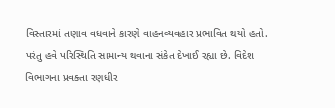વિસ્તારમાં તણાવ વધવાને કારણે વાહનવ્યવહાર પ્રભાવિત થયો હતો. પરંતુ હવે પરિસ્થિતિ સામાન્ય થવાના સંકેત દેખાઈ રહ્યા છે. વિદેશ વિભાગના પ્રવક્તા રણધીર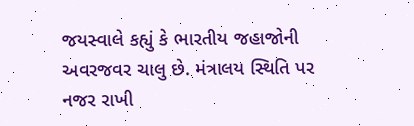જયસ્વાલે કહ્યું કે ભારતીય જહાજોની અવરજવર ચાલુ છે. મંત્રાલય સ્થિતિ પર નજર રાખી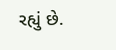રહ્યું છે.